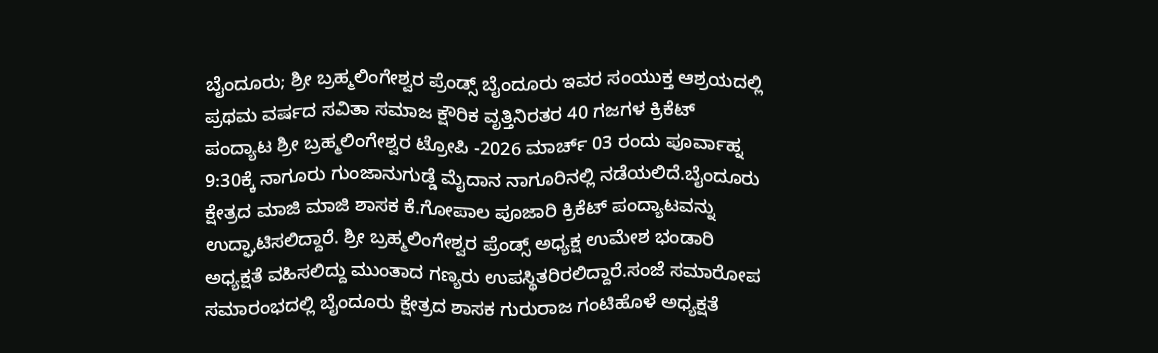ಬೈಂದೂರು; ಶ್ರೀ ಬ್ರಹ್ಮಲಿಂಗೇಶ್ವರ ಪ್ರೆಂಡ್ಸ್ ಬೈಂದೂರು ಇವರ ಸಂಯುಕ್ತ ಆಶ್ರಯದಲ್ಲಿ ಪ್ರಥಮ ವರ್ಷದ ಸವಿತಾ ಸಮಾಜ ಕ್ಷೌರಿಕ ವೃತ್ತಿನಿರತರ 40 ಗಜಗಳ ಕ್ರಿಕೆಟ್ ಪಂದ್ಯಾಟ ಶ್ರೀ ಬ್ರಹ್ಮಲಿಂಗೇಶ್ವರ ಟ್ರೋಪಿ -2026 ಮಾರ್ಚ್ 03 ರಂದು ಪೂರ್ವಾಹ್ನ 9:30ಕ್ಕೆ ನಾಗೂರು ಗುಂಜಾನುಗುಡ್ಡೆ ಮೈದಾನ ನಾಗೂರಿನಲ್ಲಿ ನಡೆಯಲಿದೆ.ಬೈಂದೂರು ಕ್ಷೇತ್ರದ ಮಾಜಿ ಮಾಜಿ ಶಾಸಕ ಕೆ.ಗೋಪಾಲ ಪೂಜಾರಿ ಕ್ರಿಕೆಟ್ ಪಂದ್ಯಾಟವನ್ನು ಉದ್ಘಾಟಿಸಲಿದ್ದಾರೆ. ಶ್ರೀ ಬ್ರಹ್ಮಲಿಂಗೇಶ್ವರ ಪ್ರೆಂಡ್ಸ್ ಅಧ್ಯಕ್ಷ ಉಮೇಶ ಭಂಡಾರಿ ಅಧ್ಯಕ್ಷತೆ ವಹಿಸಲಿದ್ದು ಮುಂತಾದ ಗಣ್ಯರು ಉಪಸ್ಥಿತರಿರಲಿದ್ದಾರೆ.ಸಂಜೆ ಸಮಾರೋಪ ಸಮಾರಂಭದಲ್ಲಿ ಬೈಂದೂರು ಕ್ಷೇತ್ರದ ಶಾಸಕ ಗುರುರಾಜ ಗಂಟಿಹೊಳೆ ಅಧ್ಯಕ್ಷತೆ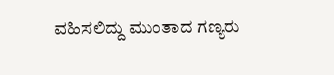ವಹಿಸಲಿದ್ದು ಮುಂತಾದ ಗಣ್ಯರು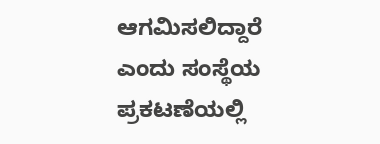ಆಗಮಿಸಲಿದ್ದಾರೆ ಎಂದು ಸಂಸ್ಥೆಯ ಪ್ರಕಟಣೆಯಲ್ಲಿ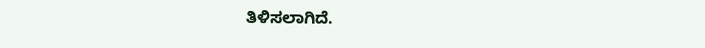ತಿಳಿಸಲಾಗಿದೆ.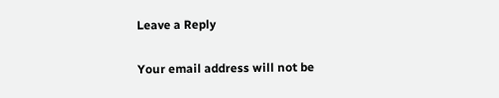Leave a Reply

Your email address will not be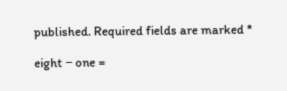published. Required fields are marked *

eight − one =